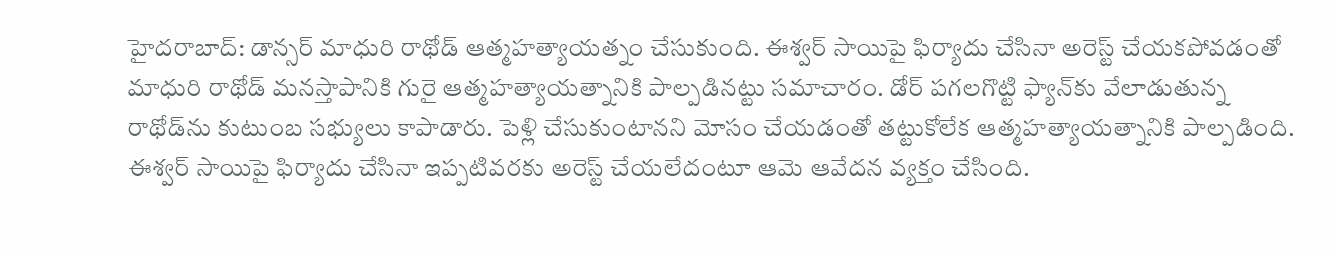హైదరాబాద్: డాన్సర్ మాధురి రాథోడ్ ఆత్మహత్యాయత్నం చేసుకుంది. ఈశ్వర్ సాయిపై ఫిర్యాదు చేసినా అరెస్ట్ చేయకపోవడంతో మాధురి రాథోడ్ మనస్తాపానికి గురై ఆత్మహత్యాయత్నానికి పాల్పడినట్టు సమాచారం. డోర్ పగలగొట్టి ఫ్యాన్‌కు వేలాడుతున్న రాథోడ్‌ను కుటుంబ సభ్యులు కాపాడారు. పెళ్లి చేసుకుంటానని మోసం చేయడంతో తట్టుకోలేక ఆత్మహత్యాయత్నానికి పాల్పడింది. ఈశ్వర్ సాయిపై ఫిర్యాదు చేసినా ఇప్పటివరకు అరెస్ట్ చేయలేదంటూ ఆమె ఆవేదన వ్యక్తం చేసింది.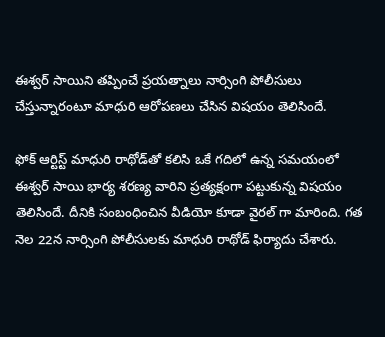ఈశ్వర్ సాయిని తప్పించే ప్రయత్నాలు నార్సింగి పోలీసులు చేస్తున్నారంటూ మాధురి ఆరోపణలు చేసిన విషయం తెలిసిందే.

ఫోక్ ఆర్టిస్ట్ మాధురి రాథోడ్‌తో కలిసి ఒకే గదిలో ఉన్న సమయంలో ఈశ్వర్ సాయి భార్య శరణ్య వారిని ప్రత్యక్షంగా పట్టుకున్న విషయం తెలిసిందే. దీనికి సంబంధించిన వీడియో కూడా వైరల్ గా మారింది. గత నెల 22న నార్సింగి పోలీసులకు మాధురి రాథోడ్ ఫిర్యాదు చేశారు.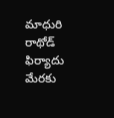మాధురి రాథోడ్ ఫిర్యాదు మేరకు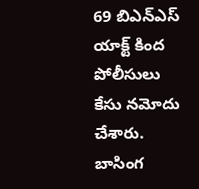69 బిఎన్ఎస్ యాక్ట్ కింద పోలీసులు కేసు నమోదు చేశారు. బాసింగ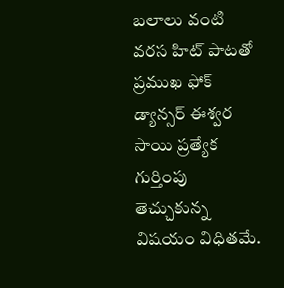బలాలు వంటి వరస హిట్ పాటతో ప్రముఖ ఫోక్ డ్యాన్సర్ ఈశ్వర సాయి ప్రత్యేక గుర్తింపు తెచ్చుకున్న విషయం విధితమే.